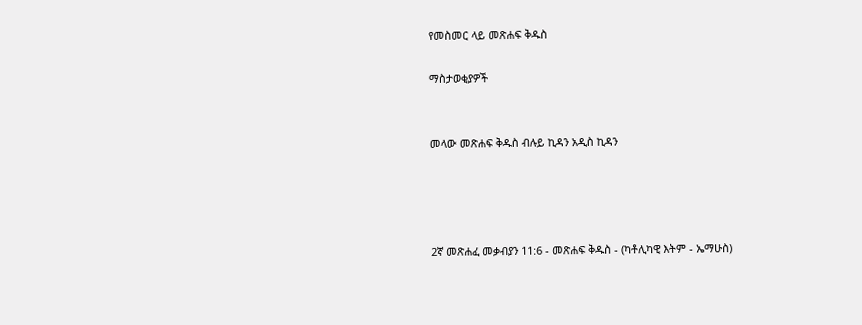የመስመር ላይ መጽሐፍ ቅዱስ

ማስታወቂያዎች


መላው መጽሐፍ ቅዱስ ብሉይ ኪዳን አዲስ ኪዳን




2ኛ መጽሐፈ መቃብያን 11:6 - መጽሐፍ ቅዱስ - (ካቶሊካዊ እትም - ኤማሁስ)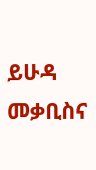ይሁዳ መቃቢስና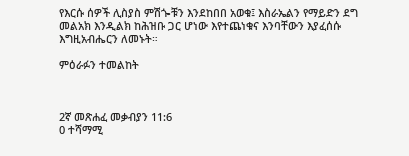የእርሱ ሰዎች ሊስያስ ምሽጐቹን እንደከበበ አወቁ፤ እስራኤልን የማይድን ደግ መልአክ እንዲልክ ከሕዝቡ ጋር ሆነው እየተጨነቁና እንባቸውን እያፈሰሱ እግዚአብሔርን ለመኑት።

ምዕራፉን ተመልከት



2ኛ መጽሐፈ መቃብያን 11:6
0 ተሻማሚ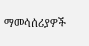ማመሳሰሪያዎች